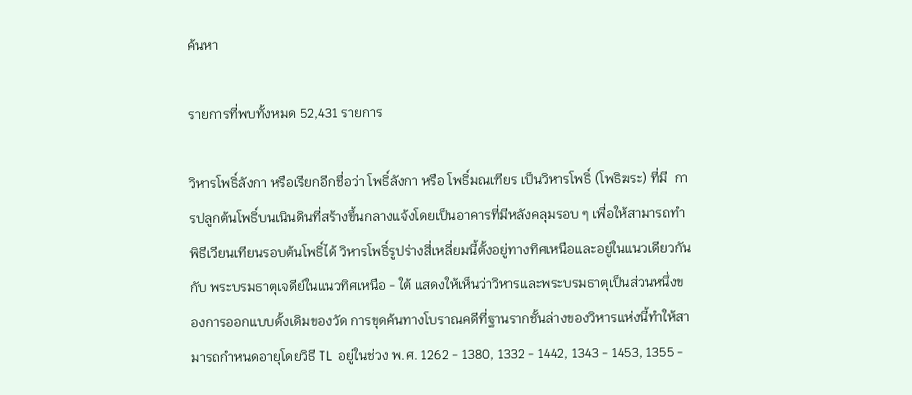ค้นหา

รายการที่พบทั้งหมด 52,431 รายการ

วิหารโพธิ์ลังกา หรือเรียกอีกชื่อว่า โพธิ์ลังกา หรือ โพธิ์มณเฑียร เป็นวิหารโพธิ์ (โพธิฆระ) ที่มี  การปลูกต้นโพธิ์บนเนินดินที่สร้างขึ้นกลางแจ้งโดยเป็นอาคารที่มีหลังคลุมรอบ ๆ เพื่อให้สามารถทำพิธีเวียนเทียนรอบต้นโพธิ์ได้ วิหารโพธิ์รูปร่างสี่เหลี่ยมนี้ตั้งอยู่ทางทิศเหนือและอยู่ในแนวเดียวกันกับ พระบรมธาตุเจดีย์ในแนวทิศเหนือ - ใต้ แสดงให้เห็นว่าวิหารและพระบรมธาตุเป็นส่วนหนึ่งของการออกแบบดั้งเดิมของวัด การขุดค้นทางโบราณคดีที่ฐานรากชั้นล่างของวิหารแห่งนี้ทำให้สามารถกำหนดอายุโดยวิธี TL อยู่ในช่วง พ.ศ. 1262 - 1380, 1332 - 1442, 1343 - 1453, 1355 -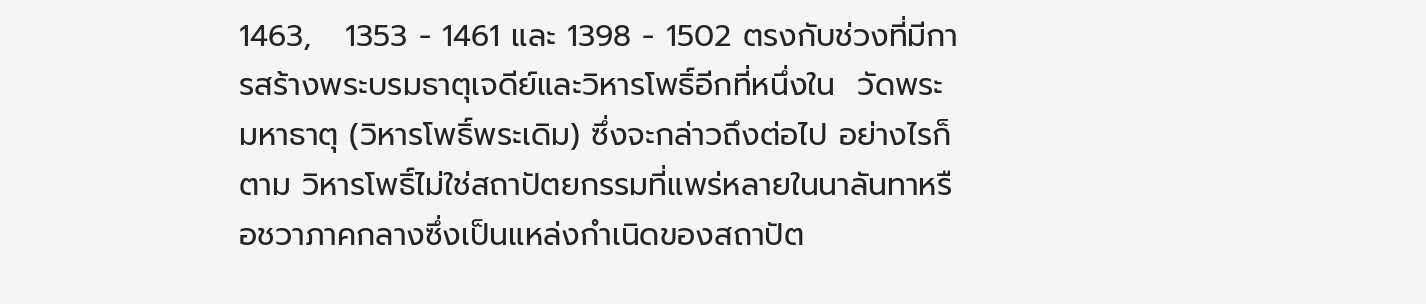1463,   1353 - 1461 และ 1398 - 1502 ตรงกับช่วงที่มีการสร้างพระบรมธาตุเจดีย์และวิหารโพธิ์อีกที่หนึ่งใน  วัดพระมหาธาตุ (วิหารโพธิ์พระเดิม) ซึ่งจะกล่าวถึงต่อไป อย่างไรก็ตาม วิหารโพธิ์ไม่ใช่สถาปัตยกรรมที่แพร่หลายในนาลันทาหรือชวาภาคกลางซึ่งเป็นแหล่งกำเนิดของสถาปัต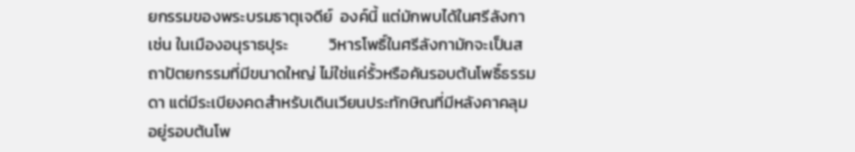ยกรรมของพระบรมธาตุเจดีย์  องค์นี้ แต่มักพบได้ในศรีลังกา เช่น ในเมืองอนุราธปุระ           วิหารโพธิ์ในศรีลังกามักจะเป็นสถาปัตยกรรมที่มีขนาดใหญ่ ไม่ใช่แค่รั้วหรือคันรอบต้นโพธิ์ธรรมดา แต่มีระเบียงคดสำหรับเดินเวียนประทักษิณที่มีหลังคาคลุมอยู่รอบต้นโพ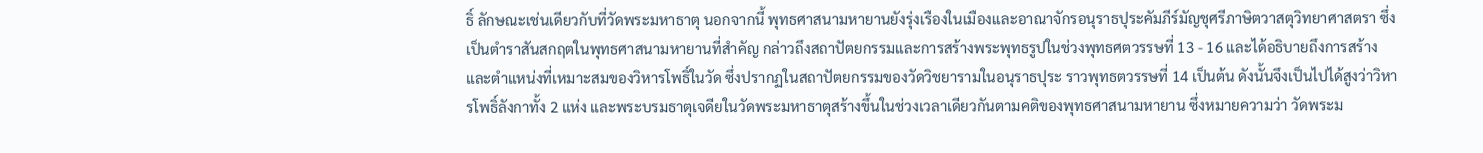ธิ์ ลักษณะเช่นเดียวกับที่วัดพระมหาธาตุ นอกจากนี้ พุทธศาสนามหายานยังรุ่งเรืองในเมืองและอาณาจักรอนุราธปุระคัมภีร์มัญชุศรีภาษิตวาสตุวิทยาศาสตรา ซึ่งเป็นตำราสันสกฤตในพุทธศาสนามหายานที่สำคัญ กล่าวถึงสถาปัตยกรรมและการสร้างพระพุทธรูปในช่วงพุทธศตวรรษที่ 13 - 16 และได้อธิบายถึงการสร้าง และตำแหน่งที่เหมาะสมของวิหารโพธิ์ในวัด ซึ่งปรากฏในสถาปัตยกรรมของวัดวิชยารามในอนุราธปุระ ราวพุทธตวรรษที่ 14 เป็นต้น ดังนั้นจึงเป็นไปได้สูงว่าวิหารโพธิ์ลังกาทั้ง 2 แห่ง และพระบรมธาตุเจดียในวัดพระมหาธาตุสร้างขึ้นในช่วงเวลาเดียวกันตามคติของพุทธศาสนามหายาน ซึ่งหมายความว่า วัดพระม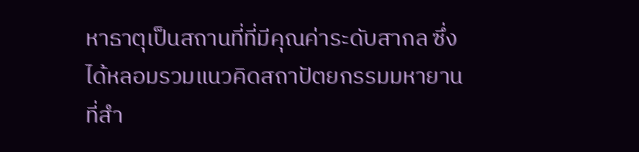หาธาตุเป็นสถานที่ที่มีคุณค่าระดับสากล ซึ่งได้หลอมรวมแนวคิดสถาปัตยกรรมมหายานที่สำ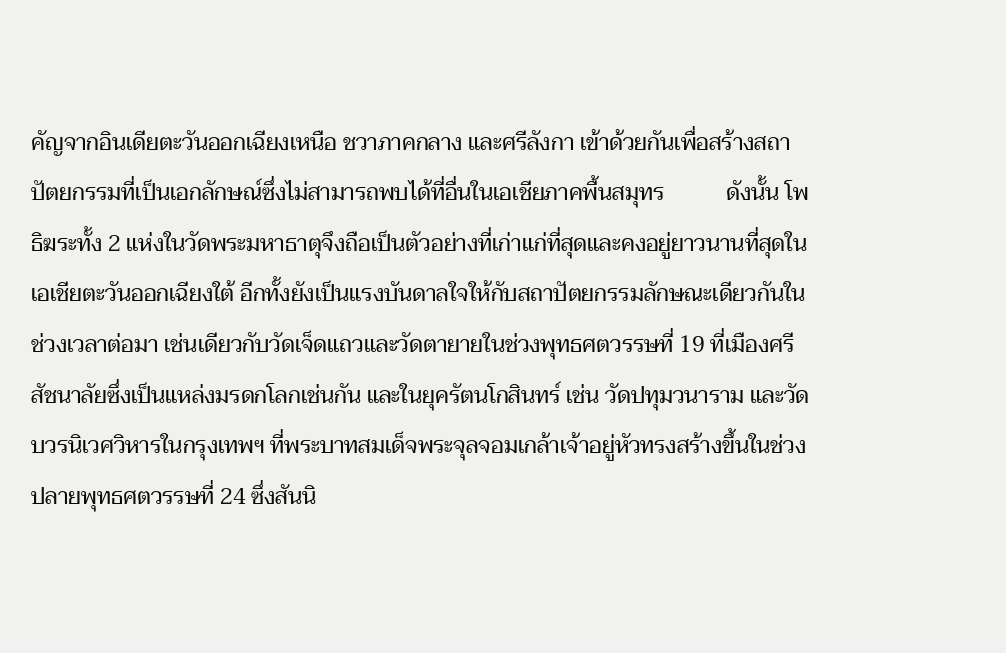คัญจากอินเดียตะวันออกเฉียงเหนือ ชวาภาคกลาง และศรีลังกา เข้าด้วยกันเพื่อสร้างสถาปัตยกรรมที่เป็นเอกลักษณ์ซึ่งไม่สามารถพบได้ที่อื่นในเอเชียภาคพื้นสมุทร           ดังนั้น โพธิฆระทั้ง 2 แห่งในวัดพระมหาธาตุจึงถือเป็นตัวอย่างที่เก่าแก่ที่สุดและคงอยู่ยาวนานที่สุดในเอเชียตะวันออกเฉียงใต้ อีกทั้งยังเป็นแรงบันดาลใจให้กับสถาปัตยกรรมลักษณะเดียวกันในช่วงเวลาต่อมา เช่นเดียวกับวัดเจ็ดแถวและวัดตายายในช่วงพุทธศตวรรษที่ 19 ที่เมืองศรีสัชนาลัยซึ่งเป็นแหล่งมรดกโลกเช่นกัน และในยุครัตนโกสินทร์ เช่น วัดปทุมวนาราม และวัดบวรนิเวศวิหารในกรุงเทพฯ ที่พระบาทสมเด็จพระจุลจอมเกล้าเจ้าอยู่หัวทรงสร้างขึ้นในช่วงปลายพุทธศตวรรษที่ 24 ซึ่งสันนิ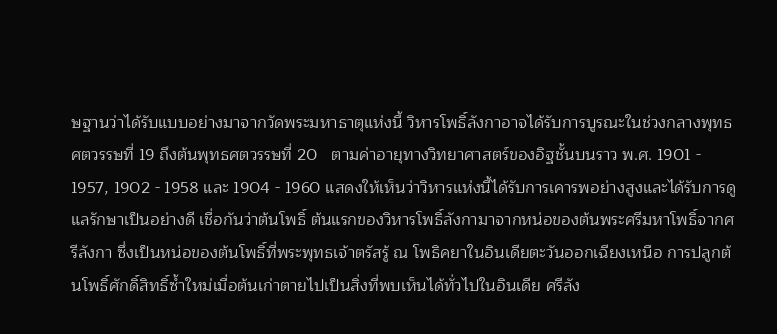ษฐานว่าได้รับแบบอย่างมาจากวัดพระมหาธาตุแห่งนี้ วิหารโพธิ์ลังกาอาจได้รับการบูรณะในช่วงกลางพุทธศตวรรษที่ 19 ถึงต้นพุทธศตวรรษที่ 20   ตามค่าอายุทางวิทยาศาสตร์ของอิฐชั้นบนราว พ.ศ. 1901 - 1957, 1902 - 1958 และ 1904 - 1960 แสดงให้เห็นว่าวิหารแห่งนี้ได้รับการเคารพอย่างสูงและได้รับการดูแลรักษาเป็นอย่างดี เชื่อกันว่าต้นโพธิ์ ต้นแรกของวิหารโพธิ์ลังกามาจากหน่อของต้นพระศรีมหาโพธิ์จากศรีลังกา ซึ่งเป็นหน่อของต้นโพธิ์ที่พระพุทธเจ้าตรัสรู้ ณ โพธิคยาในอินเดียตะวันออกเฉียงเหนือ การปลูกต้นโพธิ์ศักดิ์สิทธิ์ซ้ำใหม่เมื่อต้นเก่าตายไปเป็นสิ่งที่พบเห็นได้ทั่วไปในอินเดีย ศรีลัง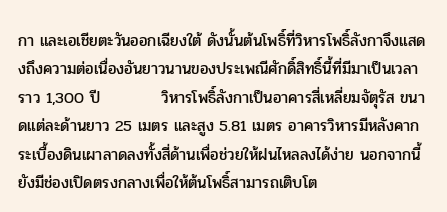กา และเอเชียตะวันออกเฉียงใต้ ดังนั้นต้นโพธิ์ที่วิหารโพธิ์ลังกาจึงแสดงถึงความต่อเนื่องอันยาวนานของประเพณีศักดิ์สิทธิ์นี้ที่มีมาเป็นเวลาราว 1,300 ปี           วิหารโพธิ์ลังกาเป็นอาคารสี่เหลี่ยมจัตุรัส ขนาดแต่ละด้านยาว 25 เมตร และสูง 5.81 เมตร อาคารวิหารมีหลังคากระเบื้องดินเผาลาดลงทั้งสี่ด้านเพื่อช่วยให้ฝนไหลลงได้ง่าย นอกจากนี้ยังมีช่องเปิดตรงกลางเพื่อให้ต้นโพธิ์สามารถเติบโต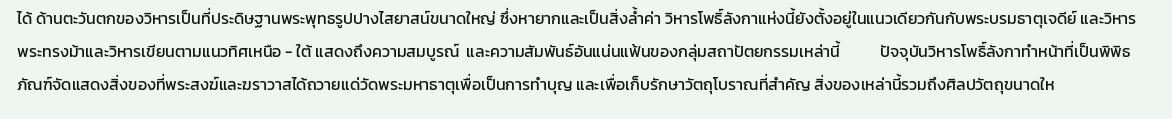ได้ ด้านตะวันตกของวิหารเป็นที่ประดิษฐานพระพุทธรูปปางไสยาสน์ขนาดใหญ่ ซึ่งหายากและเป็นสิ่งล้ำค่า วิหารโพธิ์ลังกาแห่งนี้ยังตั้งอยู่ในแนวเดียวกันกับพระบรมธาตุเจดีย์ และวิหารพระทรงม้าและวิหารเขียนตามแนวทิศเหนือ - ใต้ แสดงถึงความสมบูรณ์  และความสัมพันธ์อันแน่นแฟ้นของกลุ่มสถาปัตยกรรมเหล่านี้           ปัจจุบันวิหารโพธิ์ลังกาทำหน้าที่เป็นพิพิธภัณฑ์จัดแสดงสิ่งของที่พระสงฆ์และฆราวาสได้ถวายแด่วัดพระมหาธาตุเพื่อเป็นการทำบุญ และเพื่อเก็บรักษาวัตถุโบราณที่สำคัญ สิ่งของเหล่านี้รวมถึงศิลปวัตถุขนาดให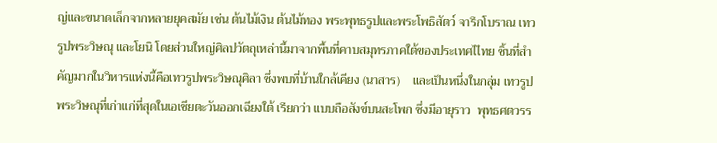ญ่และขนาดเล็กจากหลายยุคสมัย เช่น ต้นไม้เงิน ต้นไม้ทอง พระพุทธรูปและพระโพธิสัตว์ จารึกโบราณ เทวรูปพระวิษณุ และโยนิ โดยส่วนใหญ่ศิลปวัตถุเหล่านี้มาจากพื้นที่คาบสมุทรภาคใต้ของประเทศไไทย ชิ้นที่สำคัญมากในวิหารแห่งนี้คือเทวรูปพระวิษณุศิลา ซึ่งพบที่บ้านใกล้เคียง (นาสาร)    และเป็นหนึ่งในกลุ่ม เทวรูปพระวิษณุที่เก่าแก่ที่สุดในเอเชียตะวันออกเฉียงใต้ เรียกว่า แบบถือสังข์บนสะโพก ซึ่งมีอายุราว  พุทธศตวรร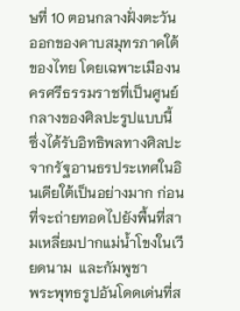ษที่ 10 ตอนกลางฝั่งตะวันออกของคาบสมุทรภาคใต้ของไทย โดยเฉพาะเมืองนครศรีธรรมราชที่เป็นศูนย์กลางของศิลปะรูปแบบนี้ ซึ่งได้รับอิทธิพลทางศิลปะจากรัฐอานธรประเทศในอินเดียใต้เป็นอย่างมาก ก่อนที่จะถ่ายทอดไปยังพื้นที่สามเหลี่ยมปากแม่น้ำโขงในเวียดนาม  และกัมพูชา           พระพุทธรูปอันโดดเด่นที่ส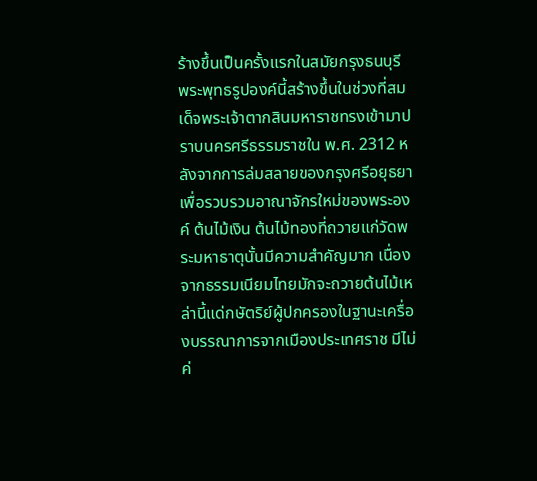ร้างขึ้นเป็นครั้งแรกในสมัยกรุงธนบุรี พระพุทธรูปองค์นี้สร้างขึ้นในช่วงที่สมเด็จพระเจ้าตากสินมหาราชทรงเข้ามาปราบนครศรีธรรมราชใน พ.ศ. 2312 หลังจากการล่มสลายของกรุงศรีอยุธยา เพื่อรวบรวมอาณาจักรใหม่ของพระองค์ ต้นไม้เงิน ต้นไม้ทองที่ถวายแก่วัดพระมหาธาตุนั้นมีความสำคัญมาก เนื่องจากธรรมเนียมไทยมักจะถวายต้นไม้เหล่านี้แด่กษัตริย์ผู้ปกครองในฐานะเครื่องบรรณาการจากเมืองประเทศราช มีไม่ค่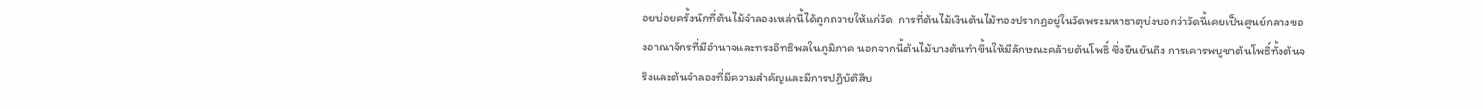อยบ่อยครั้งนักที่ต้นไม้จำลองเหล่านี้ได้ถูกถวายให้แก่วัด  การที่ต้นไม้เงินต้นไม้ทองปรากฏอยู่ในวัดพระมหาธาตุบ่งบอกว่าวัดนี้เคยเป็นศูนย์กลางของอาณาจักรที่มีอำนาจและทรงอิทธิพลในภูมิภาค นอกจากนี้ต้นไม้บางต้นทำขึ้นให้มีลักษณะคล้ายต้นโพธิ์ ซึ่งยืนยันถึง การเคารพบูชาต้นโพธิ์ทั้งต้นจริงและต้นจำลองที่มีความสำคัญและมีการปฏิบัติสืบ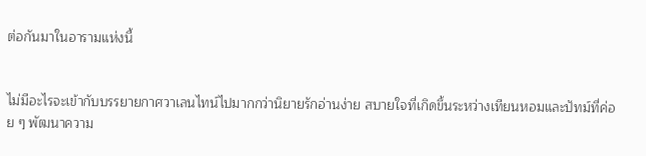ต่อกันมาในอารามแห่งนี้


ไม่มีอะไรจะเข้ากับบรรยายกาศวาเลนไทน์ไปมากกว่านิยายรักอ่านง่าย สบายใจที่เกิดขึ้นระหว่างเทียนหอมและปัทม์ที่ค่อย ๆ พัฒนาความ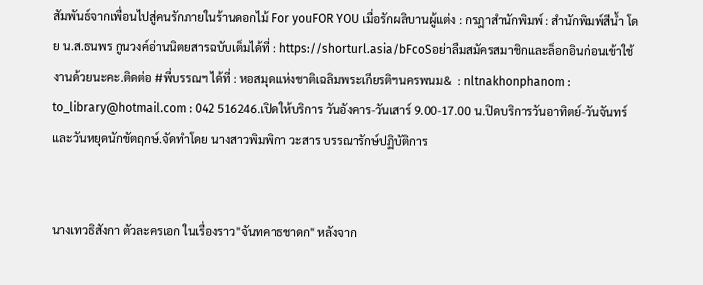สัมพันธ์จากเพื่อนไปสู่คนรักภายในร้านดอกไม้ For youFOR YOU เมื่อรักผลิบานผู้แต่ง : กรฎาสำนักพิมพ์ : สำนักพิมพ์สีน้ำ โดย น.ส.ธนพร กูนวงค์อ่านนิตยสารฉบับเต็มได้ที่ : https://shorturl.asia/bFcoSอย่าลืมสมัครสมาชิกและล็อกอินก่อนเข้าใช้งานด้วยนะคะ.ติดต่อ #พี่บรรณฯ ได้ที่ : หอสมุดแห่งชาติเฉลิมพระเกียรติฯนครพนม&  : nltnakhonphanom : to_library@hotmail.com : 042 516246.เปิดให้บริการ วันอังคาร-วันเสาร์ 9.00-17.00 น.ปิดบริการวันอาทิตย์-วันจันทร์และวันหยุดนักขัตฤกษ์.จัดทำโดย นางสาวพิมพิกา วะสาร บรรณารักษ์ปฏิบัติการ


นางเทวธิสังกา ตัวละครเอก ในเรื่องราว"จันทคาธชาดก" หลังจาก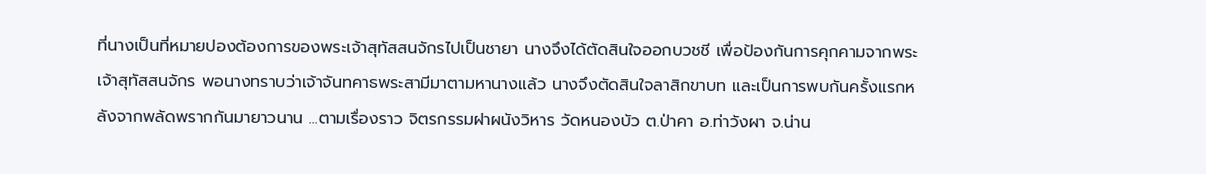ที่นางเป็นที่หมายปองต้องการของพระเจ้าสุทัสสนจักรไปเป็นชายา นางจึงได้ตัดสินใจออกบวชชี เพื่อป้องกันการคุกคามจากพระเจ้าสุทัสสนจักร พอนางทราบว่าเจ้าจันทคาธพระสามีมาตามหานางแล้ว นางจึงตัดสินใจลาสิกขาบท และเป็นการพบกันครั้งแรกหลังจากพลัดพรากกันมายาวนาน ...ตามเรื่องราว จิตรกรรมฝาผนังวิหาร วัดหนองบัว ต.ป่าคา อ.ท่าวังผา จ.น่าน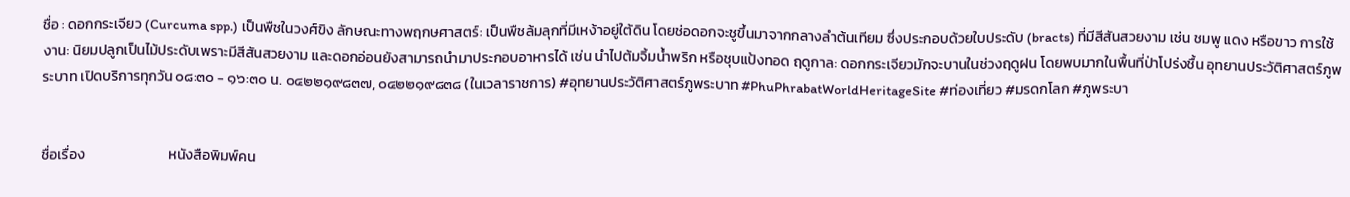ชื่อ : ดอกกระเจียว (Curcuma spp.) เป็นพืชในวงศ์ขิง ลักษณะทางพฤกษศาสตร์: เป็นพืชล้มลุกที่มีเหง้าอยู่ใต้ดิน โดยช่อดอกจะชูขึ้นมาจากกลางลำต้นเทียม ซึ่งประกอบด้วยใบประดับ (bracts) ที่มีสีสันสวยงาม เช่น ชมพู แดง หรือขาว การใช้งาน: นิยมปลูกเป็นไม้ประดับเพราะมีสีสันสวยงาม และดอกอ่อนยังสามารถนำมาประกอบอาหารได้ เช่น นำไปต้มจิ้มน้ำพริก หรือชุบแป้งทอด ฤดูกาล: ดอกกระเจียวมักจะบานในช่วงฤดูฝน โดยพบมากในพื้นที่ป่าโปร่งชื้น อุทยานประวัติศาสตร์ภูพระบาท เปิดบริการทุกวัน ๐๘:๓๐ - ๑๖:๓๐ น. ๐๔๒๒๑๙๘๓๗, ๐๔๒๒๑๙๘๓๘ (ในเวลาราชการ) #อุทยานประวัติศาสตร์ภูพระบาท #PhuPhrabatWorldHeritageSite #ท่องเที่ยว #มรดกโลก #ภูพระบา


ชื่อเรื่อง                          หนังสือพิมพ์คน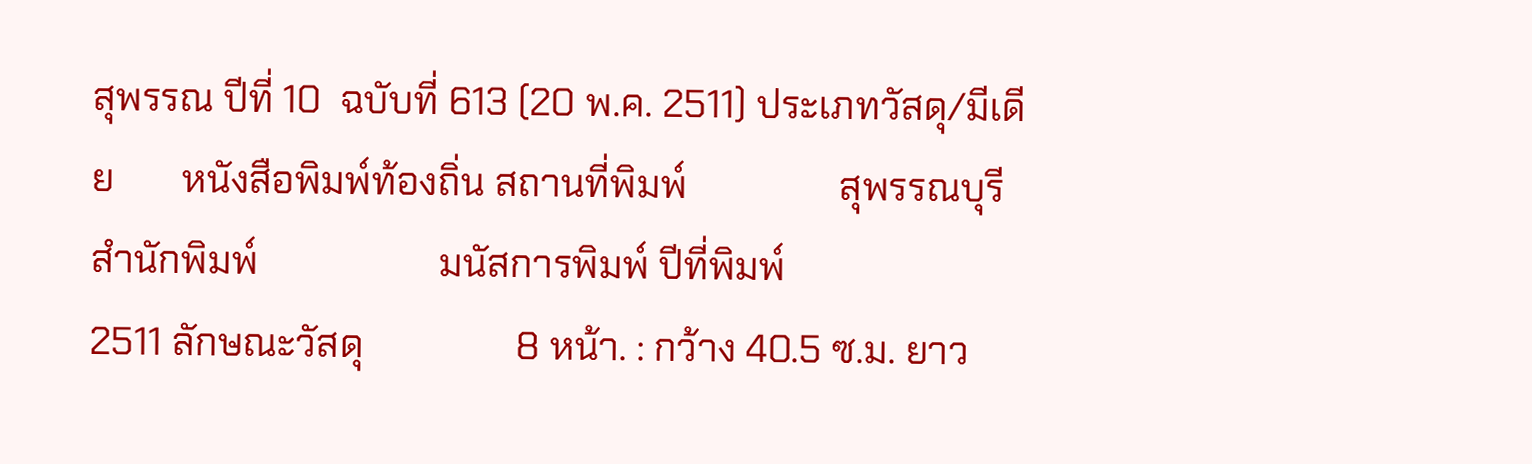สุพรรณ ปีที่ 10  ฉบับที่ 613 (20 พ.ค. 2511) ประเภทวัสดุ/มีเดีย       หนังสือพิมพ์ท้องถิ่น สถานที่พิมพ์                สุพรรณบุรี สำนักพิมพ์                   มนัสการพิมพ์ ปีที่พิมพ์                        2511 ลักษณะวัสดุ                8 หน้า. : กว้าง 40.5 ซ.ม. ยาว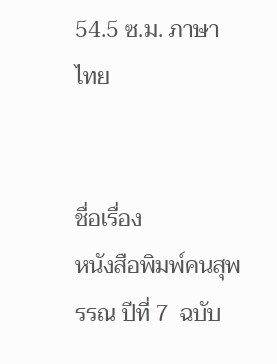54.5 ซ.ม. ภาษา                            ไทย


ชื่อเรื่อง                     หนังสือพิมพ์คนสุพรรณ ปีที่ 7  ฉบับ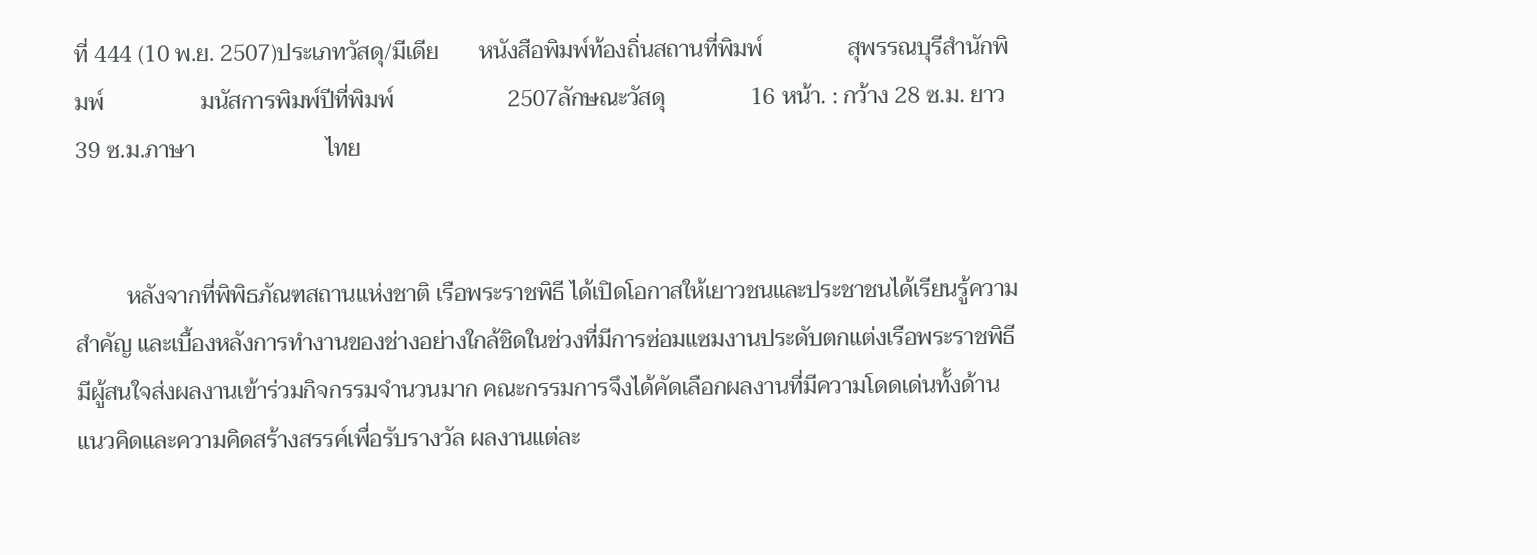ที่ 444 (10 พ.ย. 2507)ประเภทวัสดุ/มีเดีย       หนังสือพิมพ์ท้องถิ่นสถานที่พิมพ์               สุพรรณบุรีสำนักพิมพ์                 มนัสการพิมพ์ปีที่พิมพ์                    2507ลักษณะวัสดุ               16 หน้า. : กว้าง 28 ซ.ม. ยาว 39 ซ.ม.ภาษา                       ไทย


         หลังจากที่พิพิธภัณฑสถานแห่งชาติ เรือพระราชพิธี ได้เปิดโอกาสให้เยาวชนและประชาชนได้เรียนรู้ความสำคัญ และเบื้องหลังการทำงานของช่างอย่างใกล้ชิดในช่วงที่มีการซ่อมแซมงานประดับตกแต่งเรือพระราชพิธี มีผู้สนใจส่งผลงานเข้าร่วมกิจกรรมจำนวนมาก คณะกรรมการจึงได้คัดเลือกผลงานที่มีความโดดเด่นทั้งด้านแนวคิดและความคิดสร้างสรรค์เพื่อรับรางวัล ผลงานแต่ละ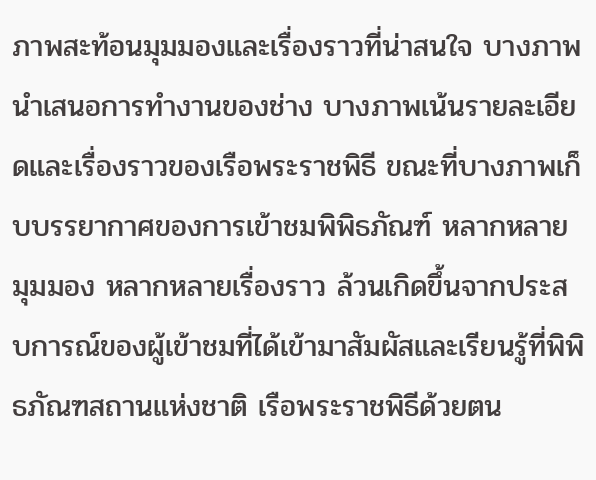ภาพสะท้อนมุมมองและเรื่องราวที่น่าสนใจ บางภาพนำเสนอการทำงานของช่าง บางภาพเน้นรายละเอียดและเรื่องราวของเรือพระราชพิธี ขณะที่บางภาพเก็บบรรยากาศของการเข้าชมพิพิธภัณฑ์ หลากหลายมุมมอง หลากหลายเรื่องราว ล้วนเกิดขึ้นจากประสบการณ์ของผู้เข้าชมที่ได้เข้ามาสัมผัสและเรียนรู้ที่พิพิธภัณฑสถานแห่งชาติ เรือพระราชพิธีด้วยตน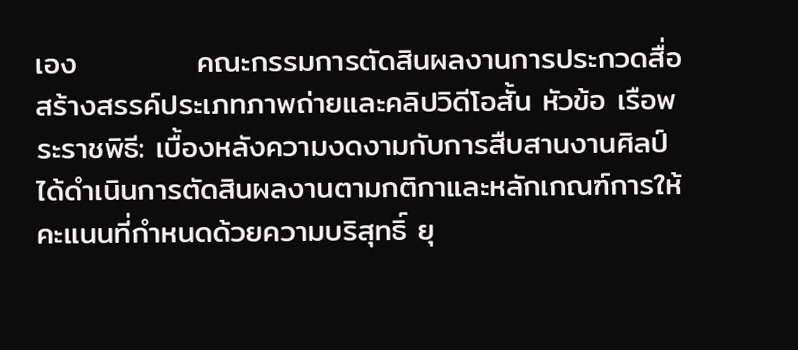เอง           คณะกรรมการตัดสินผลงานการประกวดสื่อสร้างสรรค์ประเภทภาพถ่ายและคลิปวิดีโอสั้น หัวข้อ เรือพระราชพิธี: เบื้องหลังความงดงามกับการสืบสานงานศิลป์ ได้ดำเนินการตัดสินผลงานตามกติกาและหลักเกณฑ์การให้คะแนนที่กำหนดด้วยความบริสุทธิ์ ยุ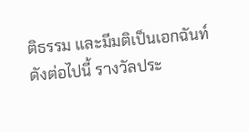ติธรรม และมีมติเป็นเอกฉันท์ ดังต่อไปนี้ รางวัลประ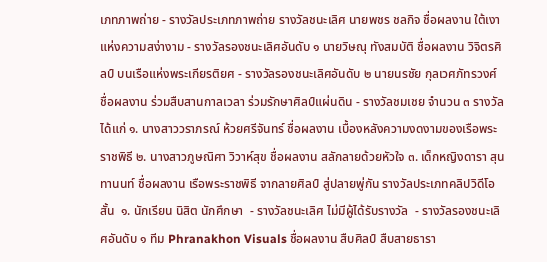เภทภาพถ่าย - รางวัลประเภทภาพถ่าย รางวัลชนะเลิศ นายพชร ชลกิจ ชื่อผลงาน ใต้เงาแห่งความสง่างาม - รางวัลรองชนะเลิศอันดับ ๑ นายวิษณุ ทังสมบัติ ชื่อผลงาน วิจิตรศิลป์ บนเรือแห่งพระเกียรติยศ - รางวัลรองชนะเลิศอันดับ ๒ นายนรชัย กุลเวศภัทรวงศ์ ชื่อผลงาน ร่วมสืบสานกาลเวลา ร่วมรักษาศิลป์แผ่นดิน - รางวัลชมเชย จำนวน ๓ รางวัล ได้แก่ ๑. นางสาววราภรณ์ ห้วยศรีจันทร์ ชื่อผลงาน เบื้องหลังความงดงามของเรือพระราชพิธี ๒. นางสาวภูษณิศา วิวาห์สุข ชื่อผลงาน สลักลายด้วยหัวใจ ๓. เด็กหญิงดารา สุนทานนท์ ชื่อผลงาน เรือพระราชพิธี จากลายศิลป์ สู่ปลายพู่กัน รางวัลประเภทคลิปวิดีโอสั้น  ๑. นักเรียน นิสิต นักศึกษา  - รางวัลชนะเลิศ ไม่มีผู้ได้รับรางวัล  - รางวัลรองชนะเลิศอันดับ ๑ ทีม Phranakhon Visuals ชื่อผลงาน สืบศิลป์ สืบสายธารา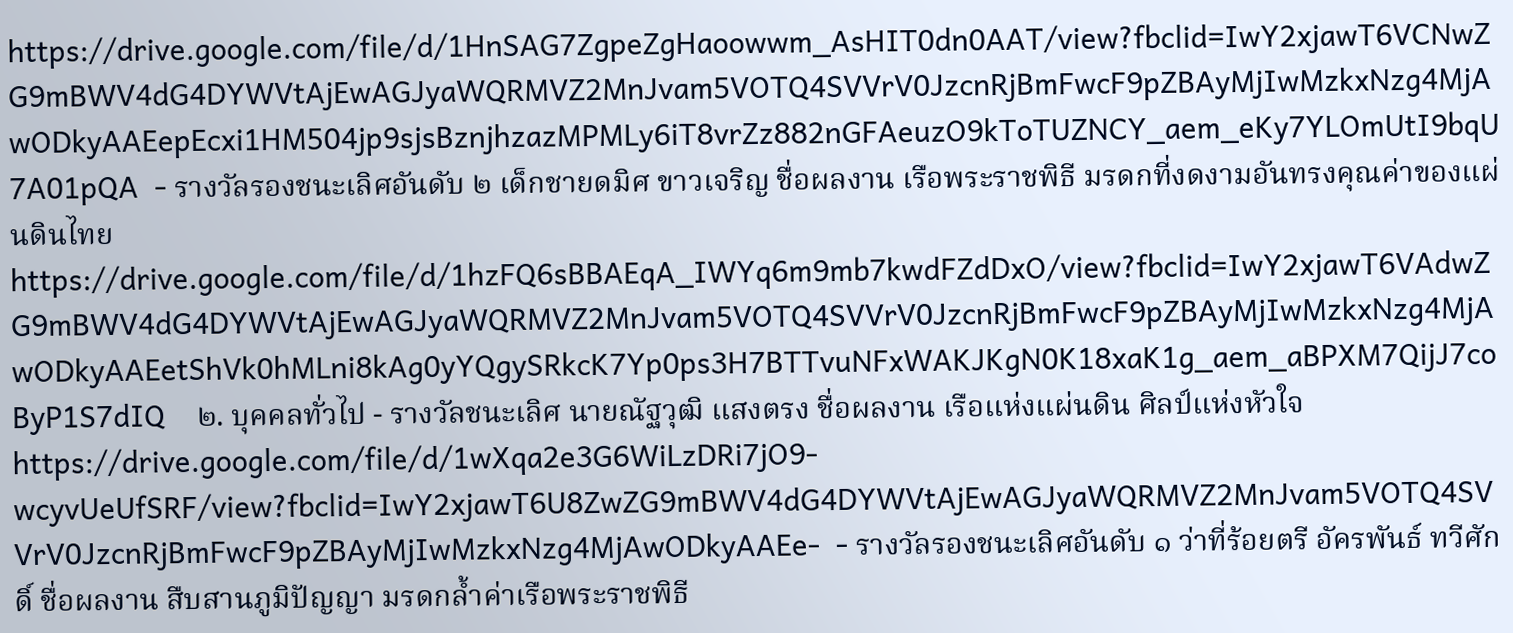https://drive.google.com/file/d/1HnSAG7ZgpeZgHaoowwm_AsHIT0dn0AAT/view?fbclid=IwY2xjawT6VCNwZG9mBWV4dG4DYWVtAjEwAGJyaWQRMVZ2MnJvam5VOTQ4SVVrV0JzcnRjBmFwcF9pZBAyMjIwMzkxNzg4MjAwODkyAAEepEcxi1HM504jp9sjsBznjhzazMPMLy6iT8vrZz882nGFAeuzO9kToTUZNCY_aem_eKy7YLOmUtI9bqU7A01pQA  - รางวัลรองชนะเลิศอันดับ ๒ เด็กชายดมิศ ขาวเจริญ ชื่อผลงาน เรือพระราชพิธี มรดกที่งดงามอันทรงคุณค่าของแผ่นดินไทย https://drive.google.com/file/d/1hzFQ6sBBAEqA_IWYq6m9mb7kwdFZdDxO/view?fbclid=IwY2xjawT6VAdwZG9mBWV4dG4DYWVtAjEwAGJyaWQRMVZ2MnJvam5VOTQ4SVVrV0JzcnRjBmFwcF9pZBAyMjIwMzkxNzg4MjAwODkyAAEetShVk0hMLni8kAg0yYQgySRkcK7Yp0ps3H7BTTvuNFxWAKJKgN0K18xaK1g_aem_aBPXM7QijJ7coByP1S7dIQ    ๒. บุคคลทั่วไป - รางวัลชนะเลิศ นายณัฐวุฒิ แสงตรง ชื่อผลงาน เรือแห่งแผ่นดิน ศิลป์แห่งหัวใจhttps://drive.google.com/file/d/1wXqa2e3G6WiLzDRi7jO9-wcyvUeUfSRF/view?fbclid=IwY2xjawT6U8ZwZG9mBWV4dG4DYWVtAjEwAGJyaWQRMVZ2MnJvam5VOTQ4SVVrV0JzcnRjBmFwcF9pZBAyMjIwMzkxNzg4MjAwODkyAAEe-  - รางวัลรองชนะเลิศอันดับ ๑ ว่าที่ร้อยตรี อัครพันธ์ ทวีศักดิ์ ชื่อผลงาน สืบสานภูมิปัญญา มรดกล้ำค่าเรือพระราชพิธี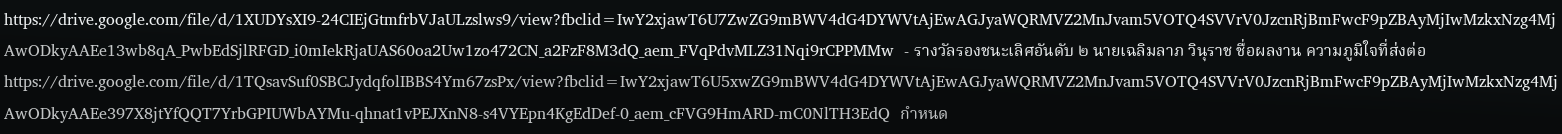https://drive.google.com/file/d/1XUDYsXI9-24CIEjGtmfrbVJaULzslws9/view?fbclid=IwY2xjawT6U7ZwZG9mBWV4dG4DYWVtAjEwAGJyaWQRMVZ2MnJvam5VOTQ4SVVrV0JzcnRjBmFwcF9pZBAyMjIwMzkxNzg4MjAwODkyAAEe13wb8qA_PwbEdSjlRFGD_i0mIekRjaUAS60oa2Uw1zo472CN_a2FzF8M3dQ_aem_FVqPdvMLZ31Nqi9rCPPMMw  - รางวัลรองชนะเลิศอันดับ ๒ นายเฉลิมลาภ วินุราช ชื่อผลงาน ความภูมิใจที่ส่งต่อ https://drive.google.com/file/d/1TQsavSuf0SBCJydqfolIBBS4Ym67zsPx/view?fbclid=IwY2xjawT6U5xwZG9mBWV4dG4DYWVtAjEwAGJyaWQRMVZ2MnJvam5VOTQ4SVVrV0JzcnRjBmFwcF9pZBAyMjIwMzkxNzg4MjAwODkyAAEe397X8jtYfQQT7YrbGPIUWbAYMu-qhnat1vPEJXnN8-s4VYEpn4KgEdDef-0_aem_cFVG9HmARD-mC0NlTH3EdQ  กำหนด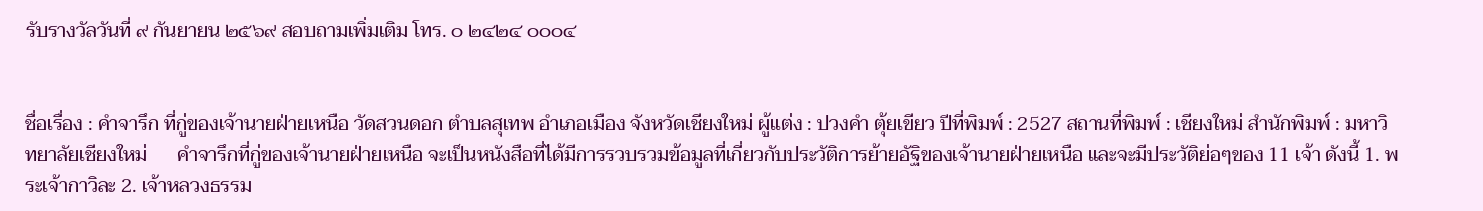รับรางวัลวันที่ ๙ กันยายน ๒๕๖๙ สอบถามเพิ่มเติม โทร. ๐ ๒๔๒๔ ๐๐๐๔


ชื่อเรื่อง : คำจารึก ที่กู่ของเจ้านายฝ่ายเหนือ วัดสวนดอก ตำบลสุเทพ อำเภอเมือง จังหวัดเชียงใหม่ ผู้แต่ง : ปวงคำ ตุ้ยเขียว ปีที่พิมพ์ : 2527 สถานที่พิมพ์ : เชียงใหม่ สำนักพิมพ์ : มหาวิทยาลัยเชียงใหม่      คำจารึกที่กู่ของเจ้านายฝ่ายเหนือ จะเป็นหนังสือที่ได้มีการรวบรวมข้อมูลที่เกี่ยวกับประวัติการย้ายอัฐิของเจ้านายฝ่ายเหนือ และจะมีประวัติย่อๆของ 11 เจ้า ดังนี้ 1. พระเจ้ากาวิละ 2. เจ้าหลวงธรรม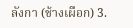ลังกา (ช้างเผือก) 3.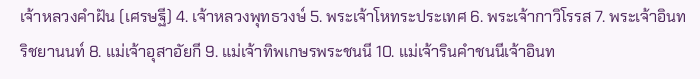เจ้าหลวงคำฝัน (เศรษฐี) 4. เจ้าหลวงพุทธวงษ์ 5. พระเจ้าโหทระประเทศ 6. พระเจ้ากาวิโรรส 7. พระเจ้าอินทริชยานนท์ 8. แม่เจ้าอุสาอัยกี 9. แม่เจ้าทิพเกษรพระชนนี 10. แม่เจ้ารินคำชนนีเจ้าอินท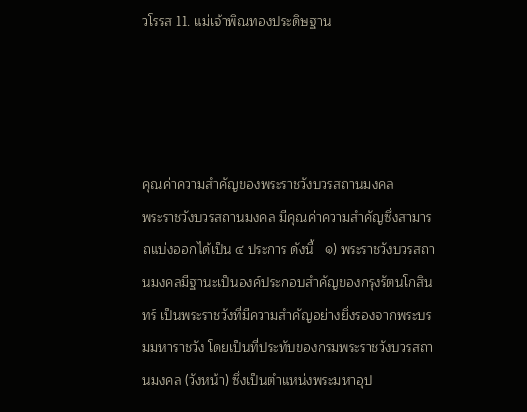วโรรส 11. แม่เจ้าพิณทองประดิษฐาน




คุณค่าความสำคัญของพระราชวังบวรสถานมงคล             พระราชวังบวรสถานมงคล มีคุณค่าความสำคัญซึ่งสามารถแบ่งออกได้เป็น ๔ ประการ ดังนี้   ๑) พระราชวังบวรสถานมงคลมีฐานะเป็นองค์ประกอบสำคัญของกรุงรัตนโกสินทร์ เป็นพระราชวังที่มีความสำคัญอย่างยิ่งรองจากพระบรมมหาราชวัง โดยเป็นที่ประทับของกรมพระราชวังบวรสถานมงคล (วังหน้า) ซึ่งเป็นตำแหน่งพระมหาอุป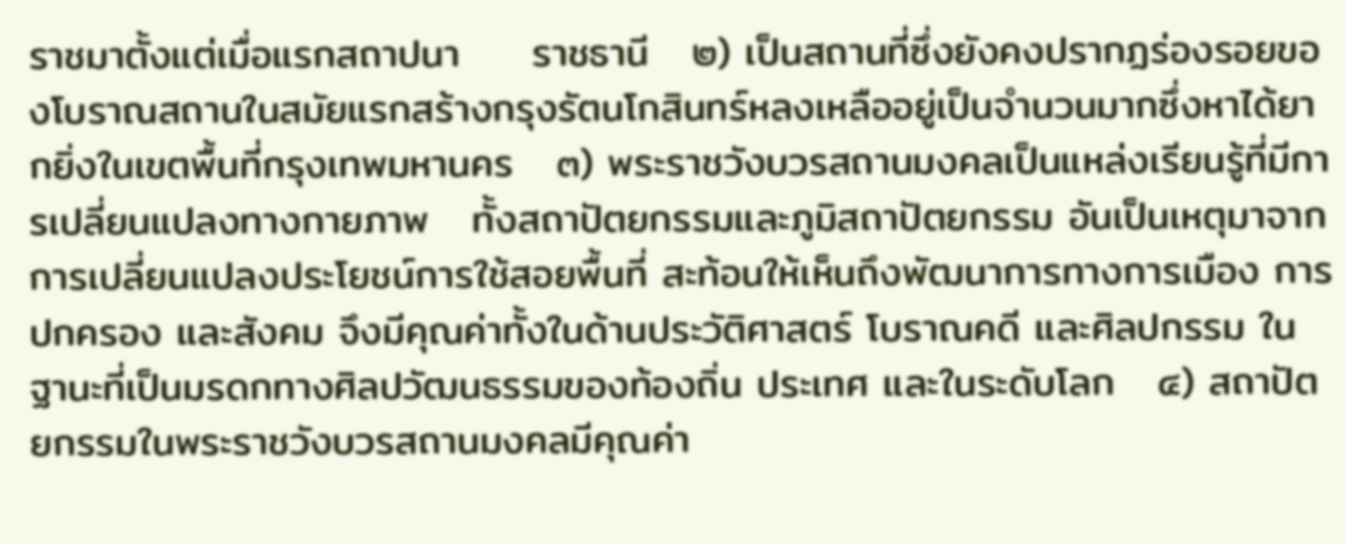ราชมาตั้งแต่เมื่อแรกสถาปนา     ราชธานี   ๒) เป็นสถานที่ซึ่งยังคงปรากฏร่องรอยของโบราณสถานในสมัยแรกสร้างกรุงรัตนโกสินทร์หลงเหลืออยู่เป็นจำนวนมากซึ่งหาได้ยากยิ่งในเขตพื้นที่กรุงเทพมหานคร   ๓) พระราชวังบวรสถานมงคลเป็นแหล่งเรียนรู้ที่มีการเปลี่ยนแปลงทางกายภาพ   ทั้งสถาปัตยกรรมและภูมิสถาปัตยกรรม อันเป็นเหตุมาจากการเปลี่ยนแปลงประโยชน์การใช้สอยพื้นที่ สะท้อนให้เห็นถึงพัฒนาการทางการเมือง การปกครอง และสังคม จึงมีคุณค่าทั้งในด้านประวัติศาสตร์ โบราณคดี และศิลปกรรม ในฐานะที่เป็นมรดกทางศิลปวัฒนธรรมของท้องถิ่น ประเทศ และในระดับโลก   ๔) สถาปัตยกรรมในพระราชวังบวรสถานมงคลมีคุณค่า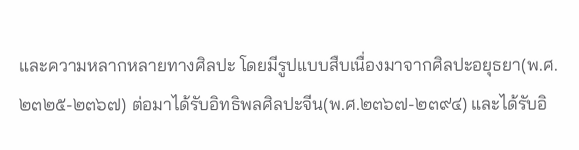และความหลากหลายทางศิลปะ โดยมีรูปแบบสืบเนื่องมาจากศิลปะอยุธยา(พ.ศ.๒๓๒๕-๒๓๖๗) ต่อมาได้รับอิทธิพลศิลปะจีน(พ.ศ.๒๓๖๗-๒๓๙๔) และได้รับอิ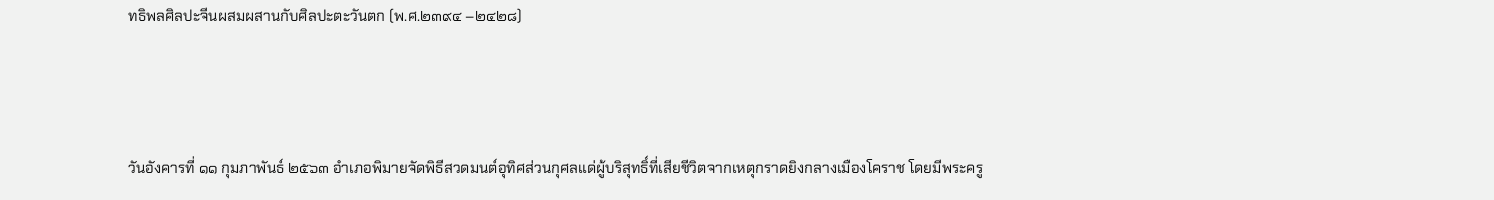ทธิพลศิลปะจีนผสมผสานกับศิลปะตะวันตก (พ.ศ.๒๓๙๔ –๒๔๒๘)



วันอังคารที่ ๑๑ กุมภาพันธ์ ๒๕๖๓ อำเภอพิมายจัดพิธีสวดมนต์อุทิศส่วนกุศลแด่ผู้บริสุทธิ์ที่เสียชีวิตจากเหตุกราดยิงกลางเมืองโคราช โดยมีพระครู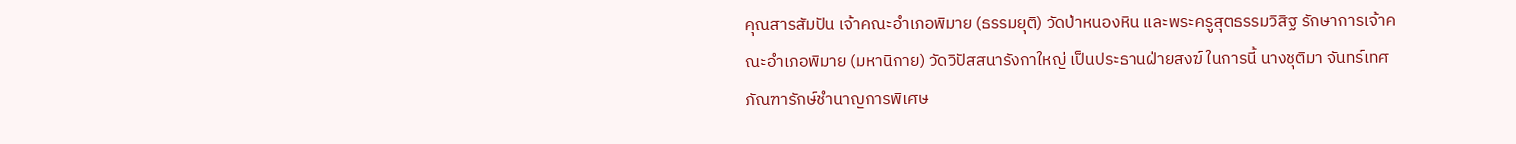คุณสารสัมปัน เจ้าคณะอำเภอพิมาย (ธรรมยุติ) วัดป่าหนองหิน และพระครูสุตธรรมวิสิฐ รักษาการเจ้าคณะอำเภอพิมาย (มหานิกาย) วัดวิปัสสนารังกาใหญ่ เป็นประธานฝ่ายสงฆ์ ในการนี้ นางชุติมา จันทร์เทศ ภัณฑารักษ์ชำนาญการพิเศษ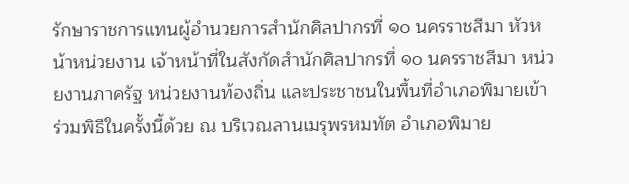รักษาราชการแทนผู้อำนวยการสำนักศิลปากรที่ ๑๐ นครราชสีมา หัวหน้าหน่วยงาน เจ้าหน้าที่ในสังกัดสำนักศิลปากรที่ ๑๐ นครราชสีมา หน่วยงานภาครัฐ หน่วยงานท้องถิ่น และประชาชนในพื้นที่อำเภอพิมายเข้าร่วมพิธีในครั้งนี้ด้วย ณ บริเวณลานเมรุพรหมทัต อำเภอพิมาย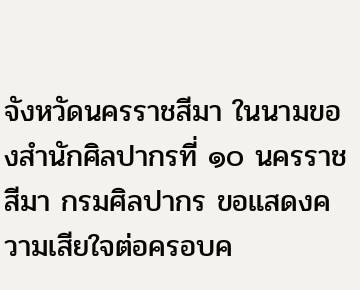จังหวัดนครราชสีมา ในนามของสำนักศิลปากรที่ ๑๐ นครราชสีมา กรมศิลปากร ขอแสดงความเสียใจต่อครอบค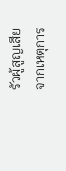รัวผู้สูญเสีย จากเหตุการ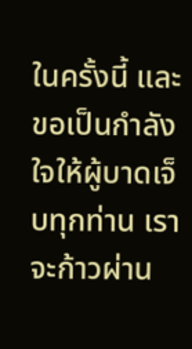ในครั้งนี้ และขอเป็นกำลังใจให้ผู้บาดเจ็บทุกท่าน เราจะก้าวผ่าน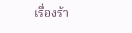เรื่องร้า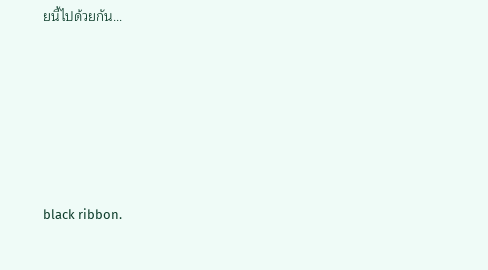ยนี้ไปด้วยกัน...






black ribbon.